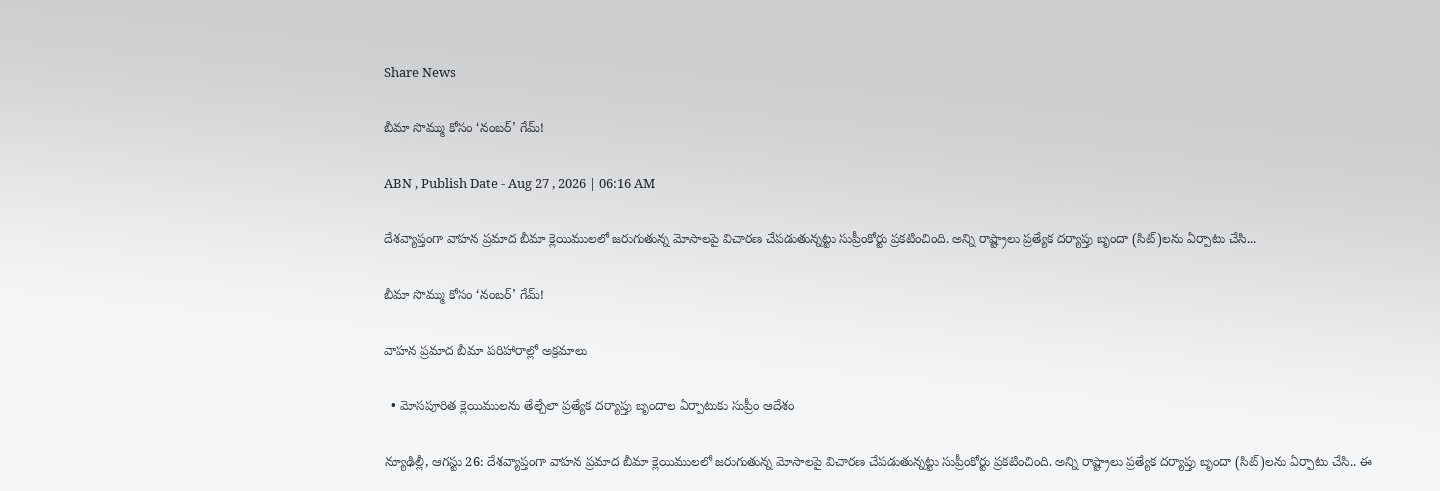Share News

బీమా సొమ్ము కోసం ‘నంబర్‌’ గేమ్‌!

ABN , Publish Date - Aug 27 , 2026 | 06:16 AM

దేశవ్యాప్తంగా వాహన ప్రమాద బీమా క్లెయిములలో జరుగుతున్న మోసాలపై విచారణ చేపడుతున్నట్టు సుప్రీంకోర్టు ప్రకటించింది. అన్ని రాష్ట్రాలు ప్రత్యేక దర్యాప్తు బృందా (సిట్‌)లను ఏర్పాటు చేసి...

బీమా సొమ్ము కోసం ‘నంబర్‌’ గేమ్‌!

వాహన ప్రమాద బీమా పరిహారాల్లో అక్రమాలు

  • మోసపూరిత క్లెయిములను తేల్చేలా ప్రత్యేక దర్యాప్తు బృందాల ఏర్పాటుకు సుప్రీం ఆదేశం

న్యూఢిల్లీ, ఆగస్టు 26: దేశవ్యాప్తంగా వాహన ప్రమాద బీమా క్లెయిములలో జరుగుతున్న మోసాలపై విచారణ చేపడుతున్నట్టు సుప్రీంకోర్టు ప్రకటించింది. అన్ని రాష్ట్రాలు ప్రత్యేక దర్యాప్తు బృందా (సిట్‌)లను ఏర్పాటు చేసి.. ఈ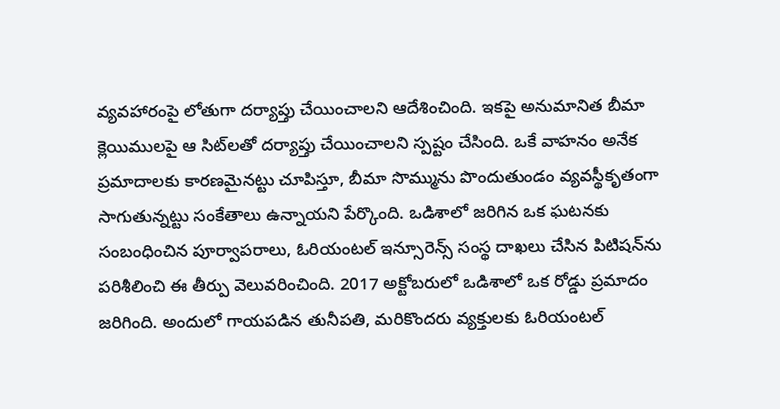వ్యవహారంపై లోతుగా దర్యాప్తు చేయించాలని ఆదేశించింది. ఇకపై అనుమానిత బీమా క్లెయిములపై ఆ సిట్‌లతో దర్యాప్తు చేయించాలని స్పష్టం చేసింది. ఒకే వాహనం అనేక ప్రమాదాలకు కారణమైనట్టు చూపిస్తూ, బీమా సొమ్మును పొందుతుండం వ్యవస్థీకృతంగా సాగుతున్నట్టు సంకేతాలు ఉన్నాయని పేర్కొంది. ఒడిశాలో జరిగిన ఒక ఘటనకు సంబంధించిన పూర్వాపరాలు, ఓరియంటల్‌ ఇన్సూరెన్స్‌ సంస్థ దాఖలు చేసిన పిటిషన్‌ను పరిశీలించి ఈ తీర్పు వెలువరించింది. 2017 అక్టోబరులో ఒడిశాలో ఒక రోడ్డు ప్రమాదం జరిగింది. అందులో గాయపడిన తునీపతి, మరికొందరు వ్యక్తులకు ఓరియంటల్‌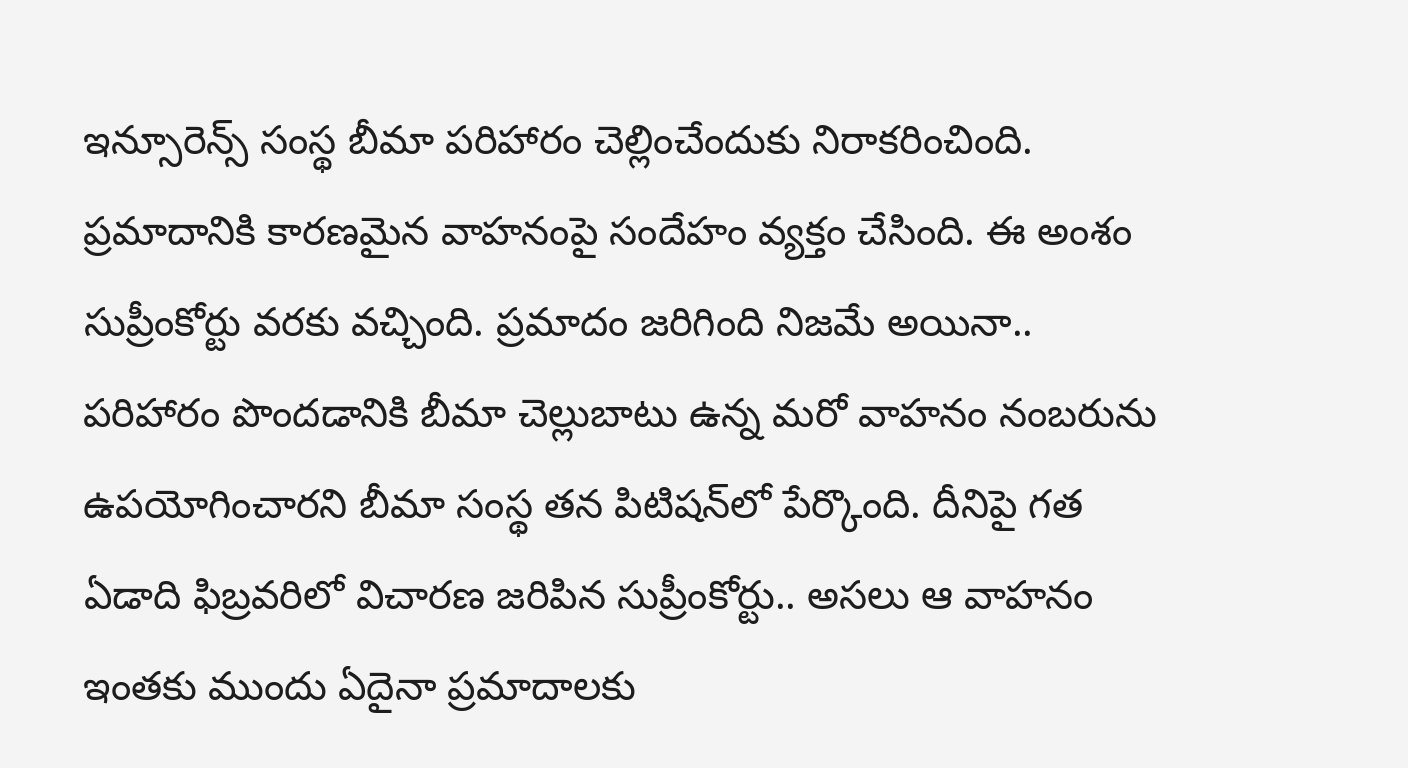ఇన్సూరెన్స్‌ సంస్థ బీమా పరిహారం చెల్లించేందుకు నిరాకరించింది. ప్రమాదానికి కారణమైన వాహనంపై సందేహం వ్యక్తం చేసింది. ఈ అంశం సుప్రీంకోర్టు వరకు వచ్చింది. ప్రమాదం జరిగింది నిజమే అయినా.. పరిహారం పొందడానికి బీమా చెల్లుబాటు ఉన్న మరో వాహనం నంబరును ఉపయోగించారని బీమా సంస్థ తన పిటిషన్‌లో పేర్కొంది. దీనిపై గత ఏడాది ఫిబ్రవరిలో విచారణ జరిపిన సుప్రీంకోర్టు.. అసలు ఆ వాహనం ఇంతకు ముందు ఏదైనా ప్రమాదాలకు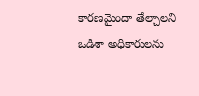కారణమైందా తేల్చాలని ఒడిశా అధికారులను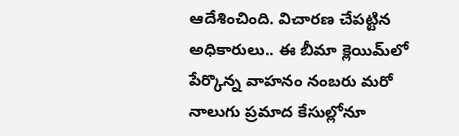ఆదేశించింది. విచారణ చేపట్టిన అధికారులు.. ఈ బీమా క్లెయిమ్‌లో పేర్కొన్న వాహనం నంబరు మరో నాలుగు ప్రమాద కేసుల్లోనూ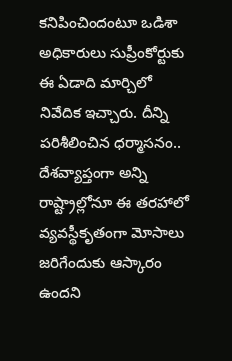కనిపించిందంటూ ఒడిశా అధికారులు సుప్రీంకోర్టుకు ఈ ఏడాది మార్చిలో నివేదిక ఇచ్చారు. దీన్ని పరిశీలించిన ధర్మాసనం.. దేశవ్యాప్తంగా అన్ని రాష్ట్రాల్లోనూ ఈ తరహాలో వ్యవస్థీకృతంగా మోసాలు జరిగేందుకు ఆస్కారం ఉందని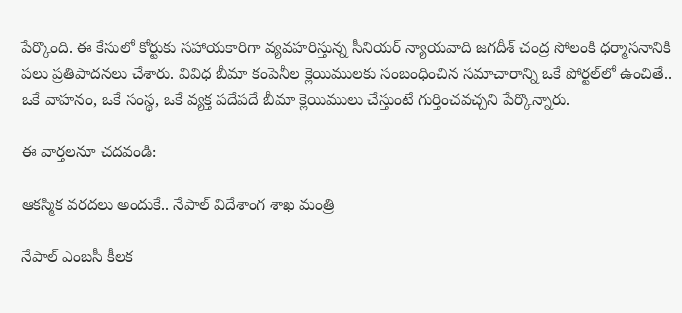పేర్కొంది. ఈ కేసులో కోర్టుకు సహాయకారిగా వ్యవహరిస్తున్న సీనియర్‌ న్యాయవాది జగదీశ్‌ చంద్ర సోలంకి ధర్మాసనానికి పలు ప్రతిపాదనలు చేశారు. వివిధ బీమా కంపెనీల క్లెయిములకు సంబంధించిన సమాచారాన్ని ఒకే పోర్టల్‌లో ఉంచితే.. ఒకే వాహనం, ఒకే సంస్థ, ఒకే వ్యక్త పదేపదే బీమా క్లెయిములు చేస్తుంటే గుర్తించవచ్చని పేర్కొన్నారు.

ఈ వార్తలనూ చదవండి:

ఆకస్మిక వరదలు అందుకే.. నేపాల్ విదేశాంగ శాఖ మంత్రి

నేపాల్ ఎంబసీ కీలక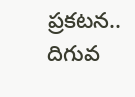ప్రకటన.. దిగువ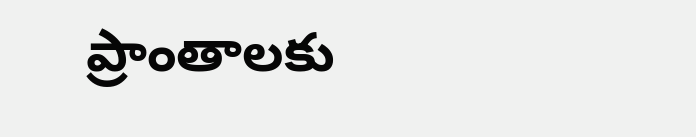ప్రాంతాలకు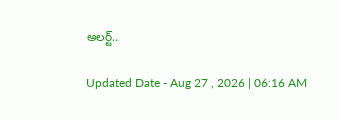అలర్ట్..

Updated Date - Aug 27 , 2026 | 06:16 AM